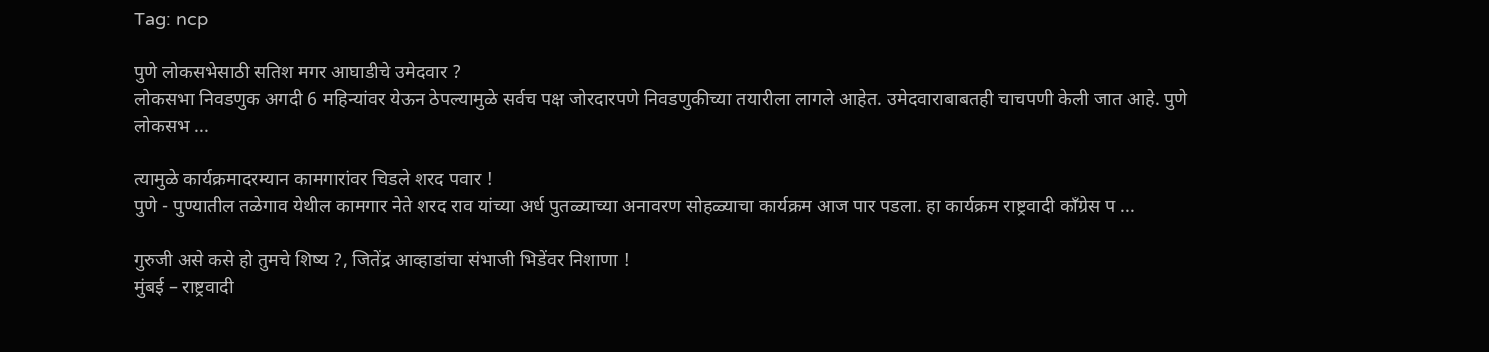Tag: ncp

पुणे लोकसभेसाठी सतिश मगर आघाडीचे उमेदवार ?
लोकसभा निवडणुक अगदी 6 महिन्यांवर येऊन ठेपल्यामुळे सर्वच पक्ष जोरदारपणे निवडणुकीच्या तयारीला लागले आहेत. उमेदवाराबाबतही चाचपणी केली जात आहे. पुणे लोकसभ ...

त्यामुळे कार्यक्रमादरम्यान कामगारांवर चिडले शरद पवार !
पुणे - पुण्यातील तळेगाव येथील कामगार नेते शरद राव यांच्या अर्ध पुतळ्याच्या अनावरण सोहळ्याचा कार्यक्रम आज पार पडला. हा कार्यक्रम राष्ट्रवादी काँग्रेस प ...

गुरुजी असे कसे हो तुमचे शिष्य ?, जितेंद्र आव्हाडांचा संभाजी भिडेंवर निशाणा !
मुंबई – राष्ट्रवादी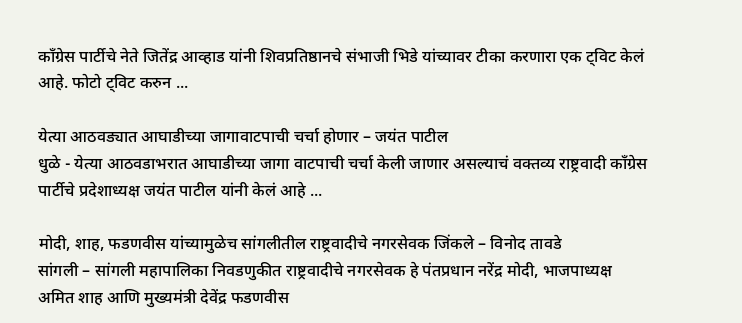काँग्रेस पार्टीचे नेते जितेंद्र आव्हाड यांनी शिवप्रतिष्ठानचे संभाजी भिडे यांच्यावर टीका करणारा एक ट्विट केलं आहे. फोटो ट्विट करुन ...

येत्या आठवड्यात आघाडीच्या जागावाटपाची चर्चा होणार – जयंत पाटील
धुळे - येत्या आठवडाभरात आघाडीच्या जागा वाटपाची चर्चा केली जाणार असल्याचं वक्तव्य राष्ट्रवादी काँग्रेस पार्टीचे प्रदेशाध्यक्ष जयंत पाटील यांनी केलं आहे ...

मोदी, शाह, फडणवीस यांच्यामुळेच सांगलीतील राष्ट्रवादीचे नगरसेवक जिंकले – विनोद तावडे
सांगली – सांगली महापालिका निवडणुकीत राष्ट्रवादीचे नगरसेवक हे पंतप्रधान नरेंद्र मोदी, भाजपाध्यक्ष अमित शाह आणि मुख्यमंत्री देवेंद्र फडणवीस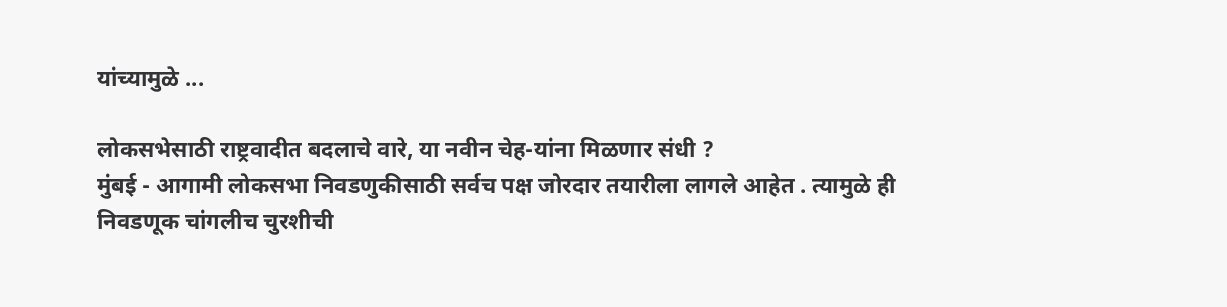यांच्यामुळे ...

लोकसभेसाठी राष्ट्रवादीत बदलाचे वारे, या नवीन चेह-यांना मिळणार संधी ?
मुंबई - आगामी लोकसभा निवडणुकीसाठी सर्वच पक्ष जोरदार तयारीला लागले आहेत . त्यामुळे ही निवडणूक चांगलीच चुरशीची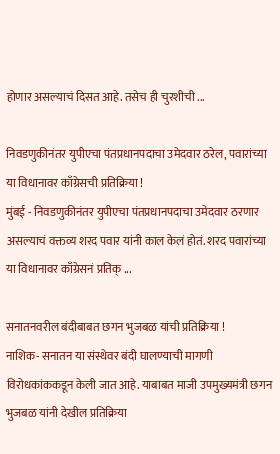होणार असल्याचं दिसत आहे. तसेच ही चुरशीची ...

निवडणुकीनंतर युपीएचा पंतप्रधानपदाचा उमेदवार ठरेल, पवारांच्या या विधानावर काँग्रेसची प्रतिक्रिया !
मुंबई - निवडणुकीनंतर युपीएचा पंतप्रधानपदाचा उमेदवार ठरणार असल्याचं वक्तव्य शरद पवार यांनी काल केलं होतं. शरद पवारांच्या या विधानावर काँग्रेसनं प्रतिक् ...

सनातनवरील बंदीबाबत छगन भुजबळ यांची प्रतिक्रिया !
नाशिक- सनातन या संस्थेवर बंदी घालण्याची मागणी विरोधकांककडून केली जात आहे. याबाबत माजी उपमुख्यमंत्री छगन भुजबळ यांनी देखील प्रतिक्रिया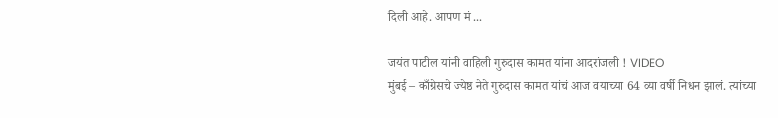दिली आहे. आपण मं ...

जयंत पाटील यांनी वाहिली गुरुदास कामत यांना आदरांजली ! VIDEO
मुंबई – काँग्रेसचे ज्येष्ठ नेते गुरुदास कामत यांचं आज वयाच्या 64 व्या वर्षी निधन झालं. त्यांच्या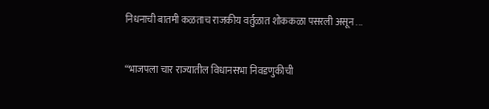निधनाची बातमी कळताच राजकीय वर्तुळात शोककळा पसरली असून ...

“भाजपला चार राज्यातील विधानसभा निवडणुकीची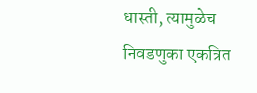धास्ती, त्यामुळेच निवडणुका एकत्रित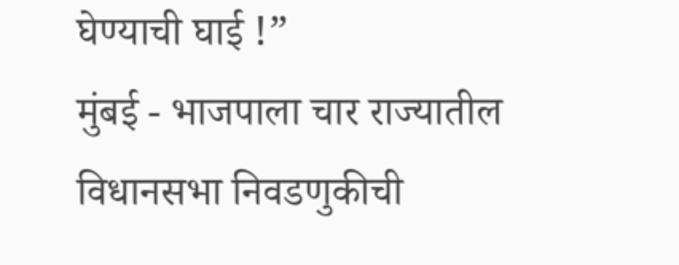घेण्याची घाई !”
मुंबई - भाजपाला चार राज्यातील विधानसभा निवडणुकीची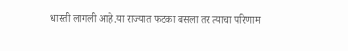धास्ती लागली आहे.या राज्यात फटका बसला तर त्याचा परिणाम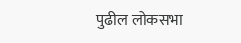पुढील लोकसभा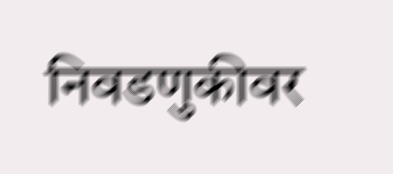निवडणुकीवर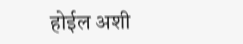होईल अशी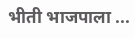भीती भाजपाला ...